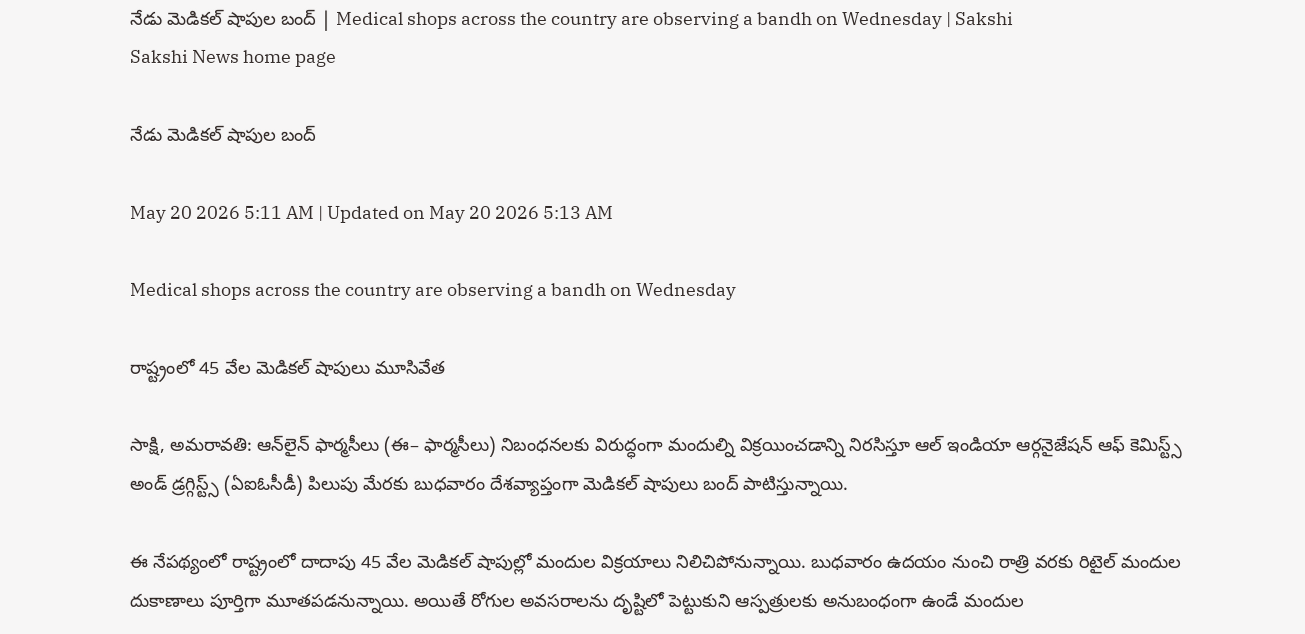నేడు మెడికల్‌ షాపుల బంద్‌ | Medical shops across the country are observing a bandh on Wednesday | Sakshi
Sakshi News home page

నేడు మెడికల్‌ షాపుల బంద్‌

May 20 2026 5:11 AM | Updated on May 20 2026 5:13 AM

Medical shops across the country are observing a bandh on Wednesday

రాష్ట్రంలో 45 వేల మెడికల్‌ షాపులు మూసివేత

సాక్షి, అమరావతి: ఆన్‌లైన్‌ ఫార్మసీలు (ఈ– ఫార్మసీలు) నిబంధనలకు విరుద్ధంగా మందుల్ని విక్రయించడాన్ని నిరసిస్తూ ఆల్‌ ఇండియా ఆర్గనైజేషన్‌ ఆఫ్‌ కెమిస్ట్స్‌ అండ్‌ డ్రగ్గిస్ట్స్‌ (ఏఐఓసీడీ) పిలుపు మేరకు బుధవారం దేశవ్యాప్తంగా మెడికల్‌ షాపులు బంద్‌ పాటిస్తున్నాయి.

ఈ నేపథ్యంలో రాష్ట్రంలో దాదాపు 45 వేల మెడికల్‌ షాపుల్లో మందుల విక్రయాలు నిలిచిపోనున్నాయి. బుధవారం ఉదయం నుంచి రాత్రి వరకు రిటైల్‌ మందుల దుకాణాలు పూర్తిగా మూతపడనున్నాయి. అయితే రోగుల అవసరాలను దృష్టిలో పెట్టుకుని ఆస్పత్రులకు అనుబంధంగా ఉండే మందుల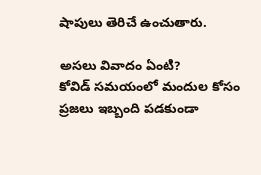షాపులు తెరిచే ఉంచుతారు.

అసలు వివాదం ఏంటి?
కోవిడ్‌ సమయంలో మందుల కోసం ప్రజలు ఇబ్బంది పడకుండా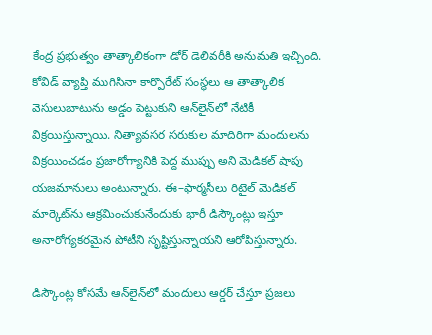కేంద్ర ప్రభుత్వం తాత్కాలికంగా డోర్‌ డెలివరీకి అనుమతి ఇచ్చింది. కోవిడ్‌ వ్యాప్తి ముగిసినా కార్పొరేట్‌ సంస్థలు ఆ తాత్కాలిక వెసులుబాటును అడ్డం పెట్టుకుని ఆన్‌లైన్‌లో నేటికీ విక్రయిస్తున్నాయి. నిత్యావసర సరుకుల మాదిరిగా మందులను విక్రయించడం ప్రజారోగ్యానికి పెద్ద ముప్పు అని మెడికల్‌ షాపు యజమానులు అంటున్నారు. ఈ–ఫార్మసీలు రిటైల్‌ మెడికల్‌ మార్కెట్‌ను ఆక్రమించుకునేందుకు భారీ డిస్కౌంట్లు ఇస్తూ అనారోగ్యకరమైన పోటీని సృష్టిస్తున్నాయని ఆరోపిస్తున్నారు.

డిస్కౌంట్ల కోసమే ఆన్‌లైన్‌లో మందులు ఆర్డర్‌ చేస్తూ ప్రజలు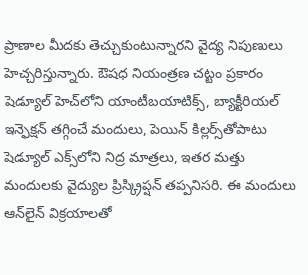ప్రాణాల మీదకు తెచ్చుకుంటున్నారని వైద్య నిపుణులు హెచ్చరిస్తున్నారు. ఔషధ నియంత్రణ చట్టం ప్రకారం షెడ్యూల్‌ హెచ్‌లోని యాంటీబయాటిక్స్, బ్యాక్టీరియల్‌ ఇన్ఫెక్షన్‌ తగ్గించే మందులు, పెయిన్‌ కిల్లర్స్‌తోపాటు షెడ్యూల్‌ ఎక్స్‌లోని నిద్ర మాత్రలు, ఇతర మత్తు మందులకు వైద్యుల ప్రిస్క్రిప్షన్ తప్పనిసరి. ఈ మందులు ఆన్‌లైన్‌ విక్రయాలతో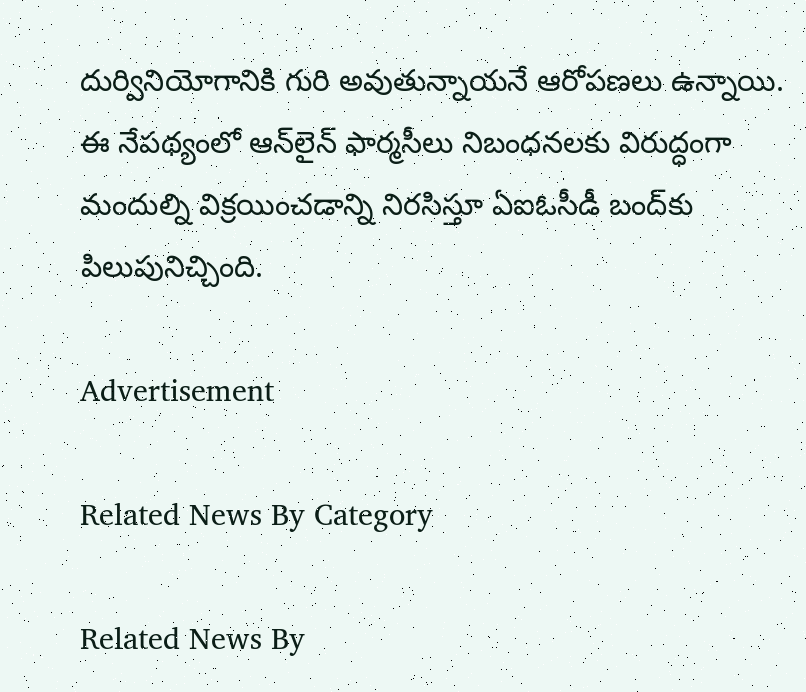దుర్వినియోగానికి గురి అవుతున్నాయనే ఆరోపణలు ఉన్నాయి. ఈ నేపథ్యంలో ఆన్‌లైన్‌ ఫార్మసీలు నిబంధనలకు విరుద్ధంగా మందుల్ని విక్రయించడాన్ని నిరసిస్తూ ఏఐఓసీడీ బంద్‌కు పిలుపునిచ్చింది.

Advertisement

Related News By Category

Related News By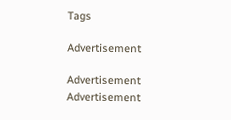Tags

Advertisement

Advertisement
Advertisement